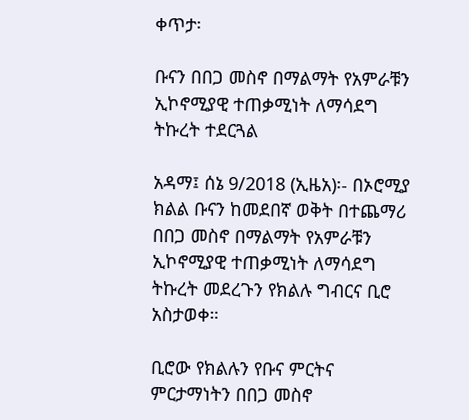ቀጥታ፡

ቡናን በበጋ መስኖ በማልማት የአምራቹን ኢኮኖሚያዊ ተጠቃሚነት ለማሳደግ ትኩረት ተደርጓል

አዳማ፤ ሰኔ 9/2018 (ኢዜአ)፡- በኦሮሚያ ክልል ቡናን ከመደበኛ ወቅት በተጨማሪ በበጋ መስኖ በማልማት የአምራቹን ኢኮኖሚያዊ ተጠቃሚነት ለማሳደግ ትኩረት መደረጉን የክልሉ ግብርና ቢሮ አስታወቀ።

ቢሮው የክልሉን የቡና ምርትና ምርታማነትን በበጋ መስኖ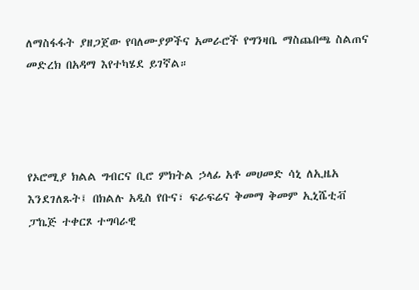ለማስፋፋት ያዘጋጀው የባለሙያዎችና አመራሮች የግንዛቤ ማስጨበጫ ስልጠና መድረክ በአዳማ እየተካሄደ ይገኛል።




የኦሮሚያ ክልል ግብርና ቢሮ ምክትል ኃላፊ አቶ መሀመድ ሳኒ ለኢዜአ እንደገለጹት፤ በክልሉ አዲስ የቡና፣ ፍራፍሬና ቅመማ ቅመም ኢኒሼቲቭ ፓኬጅ ተቀርጾ ተግባራዊ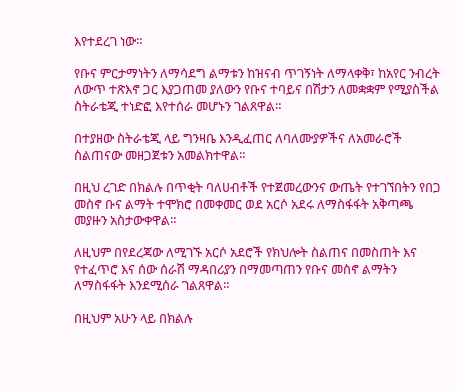እየተደረገ ነው።

የቡና ምርታማነትን ለማሳደግ ልማቱን ከዝናብ ጥገኝነት ለማላቀቅ፣ ከአየር ንብረት ለውጥ ተጽእኖ ጋር እያጋጠመ ያለውን የቡና ተባይና በሽታን ለመቋቋም የሚያስችል ስትራቴጂ ተነድፎ እየተሰራ መሆኑን ገልጸዋል።

በተያዘው ስትራቴጂ ላይ ግንዛቤ እንዲፈጠር ለባለሙያዎችና ለአመራሮች ስልጠናው መዘጋጀቱን አመልክተዋል።

በዚህ ረገድ በክልሉ በጥቂት ባለሀብቶች የተጀመረውንና ውጤት የተገኘበትን የበጋ መስኖ ቡና ልማት ተሞክሮ በመቀመር ወደ አርሶ አደሩ ለማስፋፋት አቅጣጫ መያዙን አስታውቀዋል።

ለዚህም በየደረጃው ለሚገኙ አርሶ አደሮች የክህሎት ስልጠና በመስጠት እና የተፈጥሮ እና ሰው ሰራሽ ማዳበሪያን በማመጣጠን የቡና መስኖ ልማትን ለማስፋፋት እንደሚሰራ ገልጸዋል።

በዚህም አሁን ላይ በክልሉ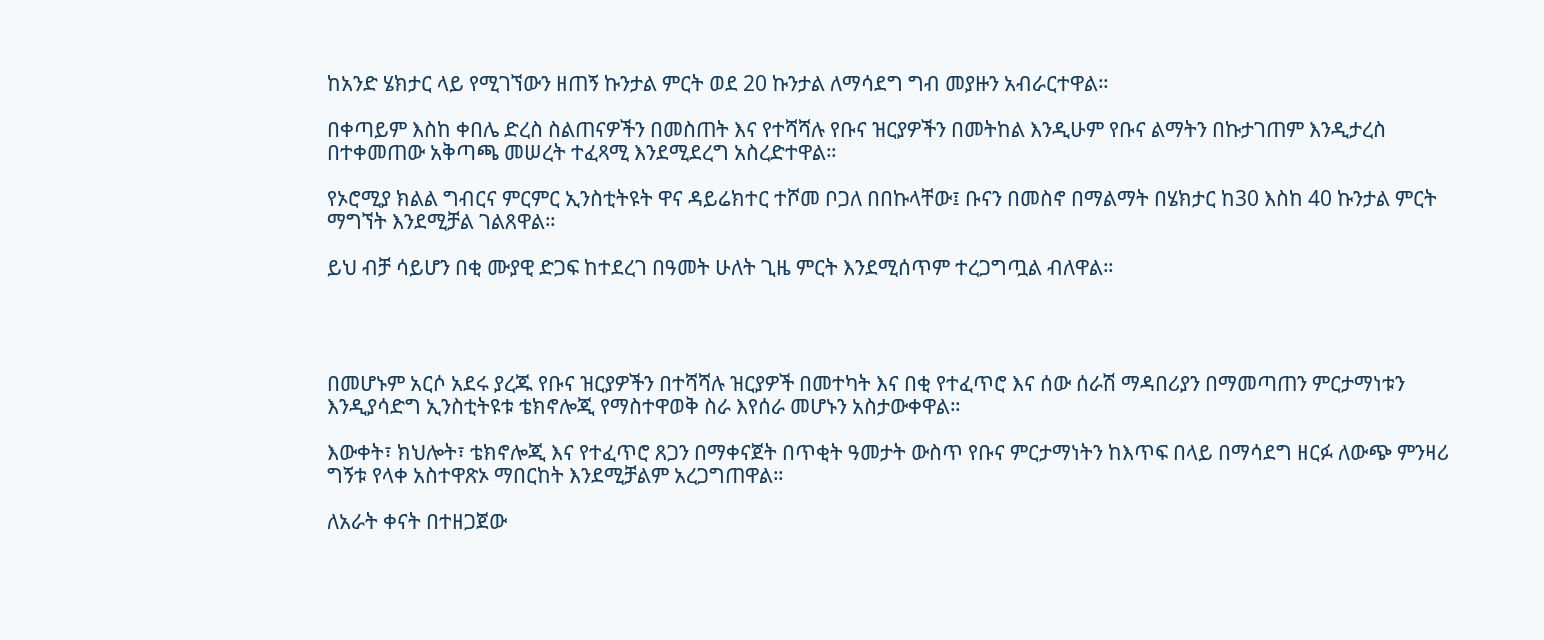ከአንድ ሄክታር ላይ የሚገኘውን ዘጠኝ ኩንታል ምርት ወደ 20 ኩንታል ለማሳደግ ግብ መያዙን አብራርተዋል።

በቀጣይም እስከ ቀበሌ ድረስ ስልጠናዎችን በመስጠት እና የተሻሻሉ የቡና ዝርያዎችን በመትከል እንዲሁም የቡና ልማትን በኩታገጠም እንዲታረስ በተቀመጠው አቅጣጫ መሠረት ተፈጻሚ እንደሚደረግ አስረድተዋል።

የኦሮሚያ ክልል ግብርና ምርምር ኢንስቲትዩት ዋና ዳይሬክተር ተሾመ ቦጋለ በበኩላቸው፤ ቡናን በመስኖ በማልማት በሄክታር ከ30 እስከ 40 ኩንታል ምርት ማግኘት እንደሚቻል ገልጸዋል።

ይህ ብቻ ሳይሆን በቂ ሙያዊ ድጋፍ ከተደረገ በዓመት ሁለት ጊዜ ምርት እንደሚሰጥም ተረጋግጧል ብለዋል።




በመሆኑም አርሶ አደሩ ያረጁ የቡና ዝርያዎችን በተሻሻሉ ዝርያዎች በመተካት እና በቂ የተፈጥሮ እና ሰው ሰራሽ ማዳበሪያን በማመጣጠን ምርታማነቱን እንዲያሳድግ ኢንስቲትዩቱ ቴክኖሎጂ የማስተዋወቅ ስራ እየሰራ መሆኑን አስታውቀዋል።

እውቀት፣ ክህሎት፣ ቴክኖሎጂ እና የተፈጥሮ ጸጋን በማቀናጀት በጥቂት ዓመታት ውስጥ የቡና ምርታማነትን ከእጥፍ በላይ በማሳደግ ዘርፉ ለውጭ ምንዛሪ ግኝቱ የላቀ አስተዋጽኦ ማበርከት እንደሚቻልም አረጋግጠዋል።

ለአራት ቀናት በተዘጋጀው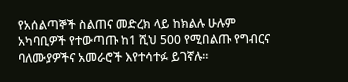የአሰልጣኞች ስልጠና መድረክ ላይ ከክልሉ ሁሉም አካባቢዎች የተውጣጡ ከ1 ሺህ 500 የሚበልጡ የግብርና ባለሙያዎችና አመራሮች እየተሳተፉ ይገኛሉ።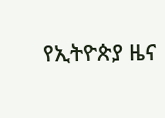የኢትዮጵያ ዜና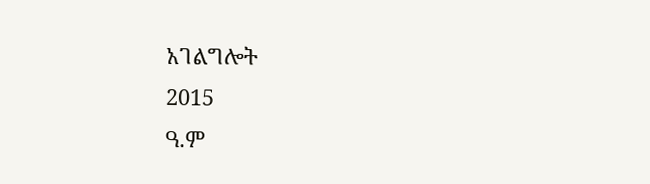አገልግሎት
2015
ዓ.ም